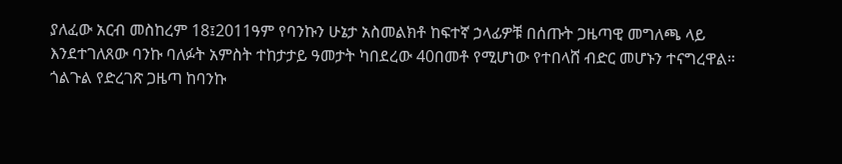ያለፈው አርብ መስከረም 18፤2011ዓም የባንኩን ሁኔታ አስመልክቶ ከፍተኛ ኃላፊዎቹ በሰጡት ጋዜጣዊ መግለጫ ላይ እንደተገለጸው ባንኩ ባለፉት አምስት ተከታታይ ዓመታት ካበደረው 40በመቶ የሚሆነው የተበላሸ ብድር መሆኑን ተናግረዋል። ጎልጉል የድረገጽ ጋዜጣ ከባንኩ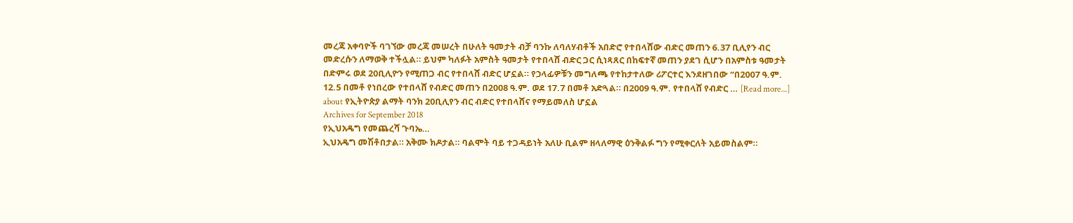መረጃ አቀባዮች ባገኘው መረጃ መሠረት በሁለት ዓመታት ብቻ ባንኩ ለባለሃብቶች አበድሮ የተበላሸው ብድር መጠን 6.37 ቢሊየን ብር መድረሱን ለማወቅ ተችሏል። ይህም ካለፉት አምስት ዓመታት የተበላሸ ብድር ጋር ሲነጻጸር በከፍተኛ መጠን ያደገ ሲሆን በአምስቱ ዓመታት በድምሩ ወደ 20ቢሊዮን የሚጠጋ ብር የተበላሸ ብድር ሆኗል። የኃላፊዎቹን መግለጫ የተከታተለው ሪፖርተር እንደዘገበው “በ2007 ዓ.ም. 12.5 በመቶ የነበረው የተበላሸ የብድር መጠን በ2008 ዓ.ም. ወደ 17.7 በመቶ አድጓል። በ2009 ዓ.ም. የተበላሸ የብድር … [Read more...] about የኢትዮጵያ ልማት ባንክ 20ቢሊየን ብር ብድር የተበላሸና የማይመለስ ሆኗል
Archives for September 2018
የኢህአዴግ የመጨረሻ ጉባኤ…
ኢህአዴግ መሽቶበታል። አቅሙ ክዶታል። ባልሞት ባይ ተጋዳይነት አለሁ ቢልም ዘላለማዊ ዕንቅልፉ ግን የሚቀርለት አይመስልም።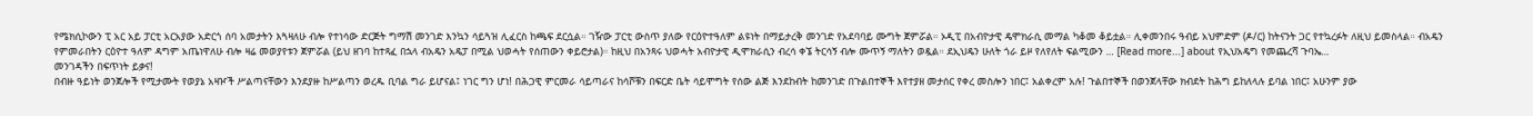የሜክሲኮውን ፒ አር አይ ፓርቲ አርአያው አድርጎ ሰባ አመታትን እጓዛለሁ ብሎ የተነሳው ድርጅት ግማሽ መንገድ እንኳን ሳይጓዝ ሊፈርስ ከጫፍ ደርሷል። ገዥው ፓርቲ ውስጥ ያለው የርዕዮተዓለም ልዩነት በማይታረቅ መንገድ የአደባባይ ሙግት ጀምሯል። ኦዲፒ በአብዮታዊ ዴሞክራሲ መማል ካቆመ ቆይቷል። ሊቀመንበሩ ዓብይ አህምድም (ዶ/ር) ከትናንት ጋር የተኳረፉት ለዚህ ይመስላል። ብአዴን የምመራበትን ርዕዮተ ዓለም ዳግም አጤነዋለሁ ብሎ ዛሬ መወያየቱን ጀምሯል (ይህ ዘገባ ከተጻፈ በኋላ ብአዴን አዴፓ በሚል ህወሓት የሰጠውን ቀይሮታል)። ከዚህ በአንጻሩ ህወሓት አብዮታዊ ዲሞክራሲን ብረሳ ቀኜ ትርሳኝ ብሎ ሙጥኝ ማለትን ወዷል። ደኢህዴን ሁለት ጎራ ይዞ የለየለት ፍልሚውን … [Read more...] about የኢህአዴግ የመጨረሻ ጉባኤ…
መንገዳችን በፍጥነት ይቃና!
በብዙ ዓይነት ወንጀሎች የሚታሙት የወያኔ አዛዦች ሥልጣናቸውን እንደያዙ ከሥልጣን ወረዱ ቢባል ግራ ይሆናል፤ ነገር ግን ሆነ! በሕጋዊ ምርመራ ሳይጣራና ከሳሾቹን በፍርድ ቤት ሳይሞግት የሰው ልጅ እንደከብት ከመንገድ በጉልበተኞች እየተያዘ መታሰር የቀረ መስሎን ነበር፤ አልቀረም አሉ! ጉልበተኞች በወንጀላቸው ክብደት ከሕግ ይከለላሉ ይባል ነበር፤ አሁንም ያው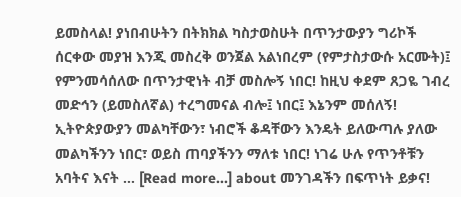ይመስላል! ያነበብሁትን በትክክል ካስታወስሁት በጥንታውያን ግሪኮች ሰርቀው መያዝ እንጂ መስረቅ ወንጀል አልነበረም (የምታስታውሱ አርሙት)፤ የምንመሳሰለው በጥንታዊነት ብቻ መስሎኝ ነበር! ከዚህ ቀደም ጸጋዬ ገብረ መድኅን (ይመስለኛል) ተረግመናል ብሎ፤ ነበር፤ እኔንም መሰለኝ! ኢትዮጵያውያን መልካቸውን፣ ነብሮች ቆዳቸውን እንዴት ይለውጣሉ ያለው መልካችንን ነበር፣ ወይስ ጠባያችንን ማለቱ ነበር! ነገሬ ሁሉ የጥንቶቹን አባትና እናት … [Read more...] about መንገዳችን በፍጥነት ይቃና!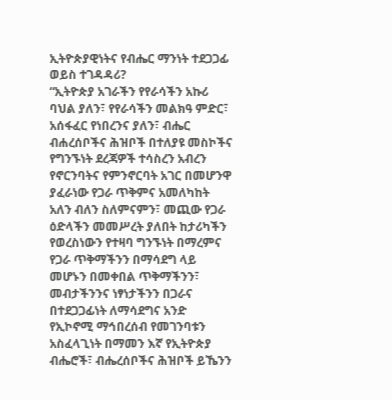ኢትዮጵያዊነትና የብሔር ማንነት ተደጋጋፊ ወይስ ተገዳዳሪ?
“ኢትዮጵያ አገራችን የየራሳችን አኩሪ ባህል ያለን፣ የየራሳችን መልክዓ ምድር፣ አሰፋፈር የነበረንና ያለን፣ ብሔር ብሐረሰቦችና ሕዝቦች በተለያዩ መስኮችና የግንኙነት ደረጃዎች ተሳስረን አብረን የኖርንባትና የምንኖርባት አገር በመሆንዋ ያፈራነው የጋራ ጥቅምና አመለካከት አለን ብለን ስለምናምን፣ መጪው የጋራ ዕድላችን መመሥረት ያለበት ከታሪካችን የወረስነውን የተዛባ ግንኙነት በማረምና የጋራ ጥቅማችንን በማሳደግ ላይ መሆኑን በመቀበል ጥቅማችንን፣ መብታችንንና ነፃነታችንን በጋራና በተደጋጋፊነት ለማሳደግና አንድ የኢኮኖሚ ማኅበረሰብ የመገንባቱን አስፈላጊነት በማመን እኛ የኢትዮጵያ ብሔሮች፣ ብሔረሰቦችና ሕዝቦች ይኼንን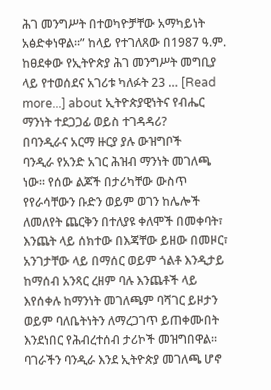ሕገ መንግሥት በተወካዮቻቸው አማካይነት አፅድቀነዋል።” ከላይ የተገለጸው በ1987 ዓ.ም. ከፀደቀው የኢትዮጵያ ሕገ መንግሥት መግቢያ ላይ የተወሰደና አገሪቱ ካለፉት 23 … [Read more...] about ኢትዮጵያዊነትና የብሔር ማንነት ተደጋጋፊ ወይስ ተገዳዳሪ?
በባንዲራና አርማ ዙርያ ያሉ ውዝግቦች
ባንዲራ የአንድ አገር ሕዝብ ማንነት መገለጫ ነው። የሰው ልጆች በታሪካቸው ውስጥ የየራሳቸውን ቡድን ወይም ወገን ከሌሎች ለመለየት ጨርቅን በተለያዩ ቀለሞች በመቀባት፣ እንጨት ላይ ሰክተው በእጃቸው ይዘው በመዞር፣ አንገታቸው ላይ በማሰር ወይም ጎልቶ እንዲታይ ከማሰብ አንጻር ረዘም ባሉ እንጨቶች ላይ እየሰቀሉ ከማንነት መገለጫም ባሻገር ይዞታን ወይም ባለቤትነትን ለማረጋገጥ ይጠቀሙበት እንደነበር የሕብረተሰብ ታሪኮች መዝግበዋል። ባገራችን ባንዲራ እንደ ኢትዮጵያ መገለጫ ሆኖ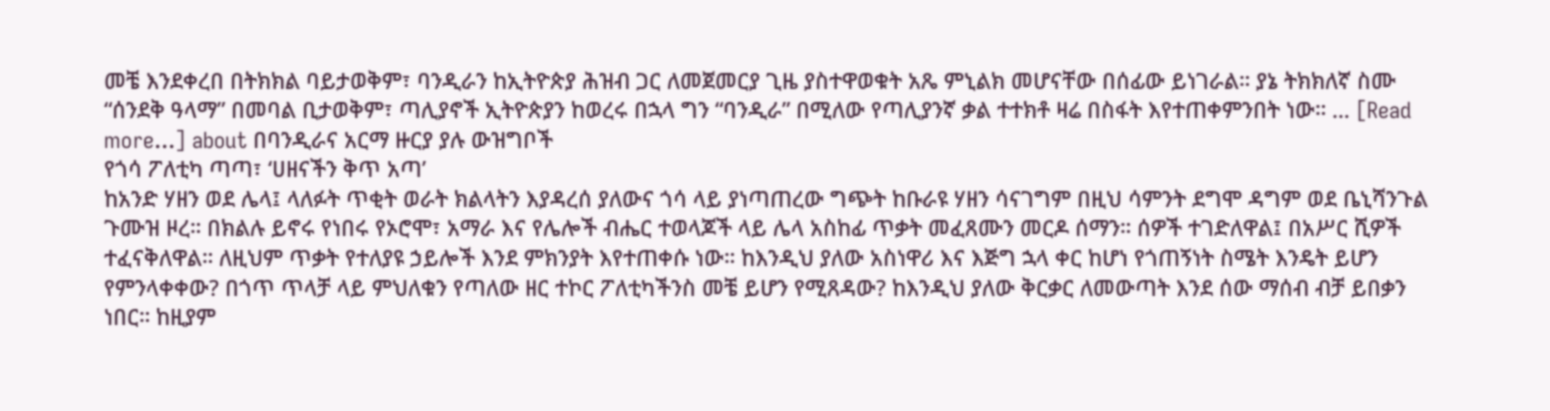መቼ እንደቀረበ በትክክል ባይታወቅም፣ ባንዲራን ከኢትዮጵያ ሕዝብ ጋር ለመጀመርያ ጊዜ ያስተዋወቁት አጼ ምኒልክ መሆናቸው በሰፊው ይነገራል። ያኔ ትክክለኛ ስሙ “ሰንደቅ ዓላማ” በመባል ቢታወቅም፣ ጣሊያኖች ኢትዮጵያን ከወረሩ በኋላ ግን “ባንዲራ” በሚለው የጣሊያንኛ ቃል ተተክቶ ዛሬ በስፋት እየተጠቀምንበት ነው። … [Read more...] about በባንዲራና አርማ ዙርያ ያሉ ውዝግቦች
የጎሳ ፖለቲካ ጣጣ፣ ‘ሀዘናችን ቅጥ አጣ’
ከአንድ ሃዘን ወደ ሌላ፤ ላለፉት ጥቂት ወራት ክልላትን እያዳረሰ ያለውና ጎሳ ላይ ያነጣጠረው ግጭት ከቡራዩ ሃዘን ሳናገግም በዚህ ሳምንት ደግሞ ዳግም ወደ ቤኒሻንጉል ጉሙዝ ዞረ። በክልሉ ይኖሩ የነበሩ የኦሮሞ፣ አማራ እና የሌሎች ብሔር ተወላጆች ላይ ሌላ አስከፊ ጥቃት መፈጸሙን መርዶ ሰማን። ሰዎች ተገድለዋል፤ በአሥር ሺዎች ተፈናቅለዋል። ለዚህም ጥቃት የተለያዩ ኃይሎች እንደ ምክንያት እየተጠቀሱ ነው። ከእንዲህ ያለው አስነዋሪ እና እጅግ ኋላ ቀር ከሆነ የጎጠኝነት ስሜት እንዴት ይሆን የምንላቀቀው? በጎጥ ጥላቻ ላይ ምህለቁን የጣለው ዘር ተኮር ፖለቲካችንስ መቼ ይሆን የሚጸዳው? ከእንዲህ ያለው ቅርቃር ለመውጣት እንደ ሰው ማሰብ ብቻ ይበቃን ነበር። ከዚያም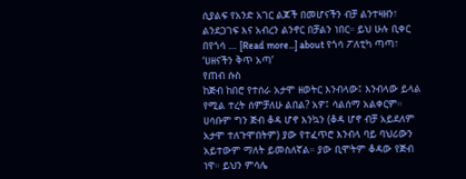ሲያልፍ የአንድ አገር ልጆች በመሆናችን ብቻ ልንተዛዘን፣ ልንደጋገፍ እና አብረን ልንኖር በቻልን ነበር። ይህ ሁሉ ቢቀር በየጎሳ … [Read more...] about የጎሳ ፖለቲካ ጣጣ፣ ‘ሀዘናችን ቅጥ አጣ’
የጠብ ሱስ
ከጅብ ከበሮ የተሰራ አታሞ ዘወትር እንብላው፤ እንብላው ይላል የሚል ተረት ሰምቻለሁ ልበል? አዎ፤ ሳልሰማ አልቀርም። ሀሳቡም ግን ጅብ ቆዳ ሆኖ እንኳን (ቆዳ ሆኖ ብቻ አይደለም አታሞ ተለጉሞበትም) ያው የተፈጥሮ እንብላ ባይ ባህሪውን አይተውም ማለት ይመስለኛል። ያው ቢሞትም ቆዳው የጅብ ነዋ። ይህን ምሳሌ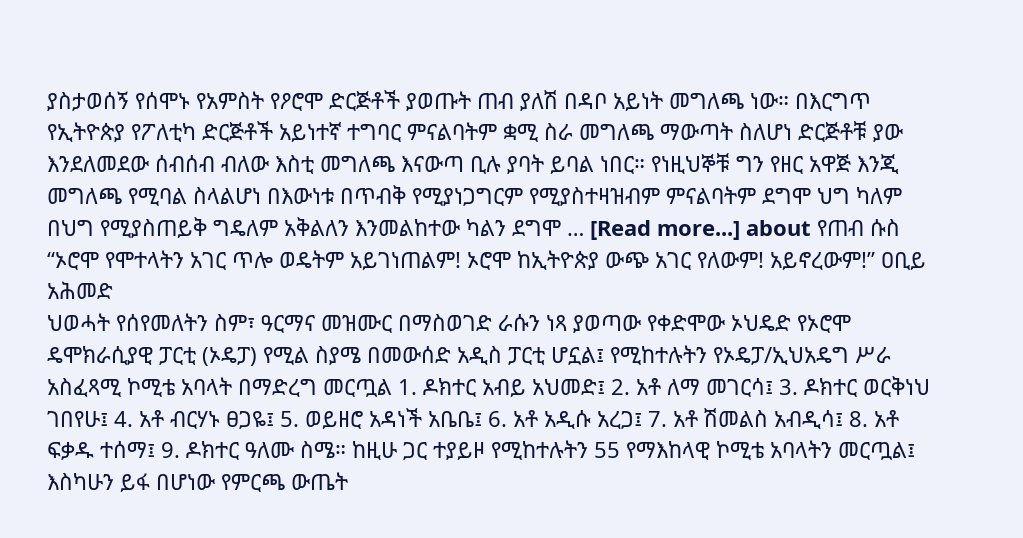ያስታወሰኝ የሰሞኑ የአምስት የዖሮሞ ድርጅቶች ያወጡት ጠብ ያለሽ በዳቦ አይነት መግለጫ ነው። በእርግጥ የኢትዮጵያ የፖለቲካ ድርጅቶች አይነተኛ ተግባር ምናልባትም ቋሚ ስራ መግለጫ ማውጣት ስለሆነ ድርጅቶቹ ያው እንደለመደው ሰብሰብ ብለው እስቲ መግለጫ እናውጣ ቢሉ ያባት ይባል ነበር። የነዚህኞቹ ግን የዘር አዋጅ እንጂ መግለጫ የሚባል ስላልሆነ በእውነቱ በጥብቅ የሚያነጋግርም የሚያስተዛዝብም ምናልባትም ደግሞ ህግ ካለም በህግ የሚያስጠይቅ ግዴለም አቅልለን እንመልከተው ካልን ደግሞ … [Read more...] about የጠብ ሱስ
“ኦሮሞ የሞተላትን አገር ጥሎ ወዴትም አይገነጠልም! ኦሮሞ ከኢትዮጵያ ውጭ አገር የለውም! አይኖረውም!” ዐቢይ አሕመድ
ህወሓት የሰየመለትን ስም፣ ዓርማና መዝሙር በማስወገድ ራሱን ነጻ ያወጣው የቀድሞው ኦህዴድ የኦሮሞ ዴሞክራሲያዊ ፓርቲ (ኦዴፓ) የሚል ስያሜ በመውሰድ አዲስ ፓርቲ ሆኗል፤ የሚከተሉትን የኦዴፓ/ኢህአዴግ ሥራ አስፈጻሚ ኮሚቴ አባላት በማድረግ መርጧል 1. ዶክተር አብይ አህመድ፤ 2. አቶ ለማ መገርሳ፤ 3. ዶክተር ወርቅነህ ገበየሁ፤ 4. አቶ ብርሃኑ ፀጋዬ፤ 5. ወይዘሮ አዳነች አቤቤ፤ 6. አቶ አዲሱ አረጋ፤ 7. አቶ ሽመልስ አብዲሳ፤ 8. አቶ ፍቃዱ ተሰማ፤ 9. ዶክተር ዓለሙ ስሜ። ከዚሁ ጋር ተያይዞ የሚከተሉትን 55 የማእከላዊ ኮሚቴ አባላትን መርጧል፤ እስካሁን ይፋ በሆነው የምርጫ ውጤት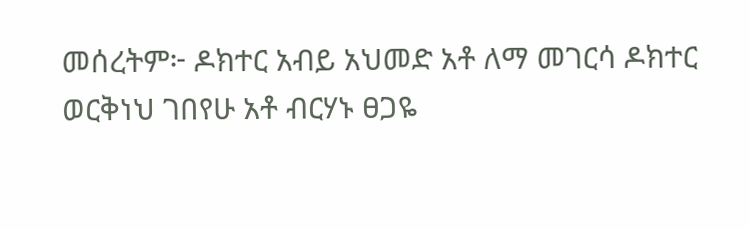መሰረትም፦ ዶክተር አብይ አህመድ አቶ ለማ መገርሳ ዶክተር ወርቅነህ ገበየሁ አቶ ብርሃኑ ፀጋዬ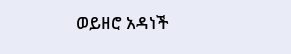ወይዘሮ አዳነች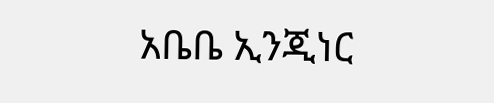አቤቤ ኢንጂነር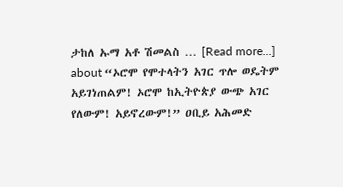ታከለ ኡማ አቶ ሽመልስ … [Read more...] about “ኦሮሞ የሞተላትን አገር ጥሎ ወዴትም አይገነጠልም! ኦሮሞ ከኢትዮጵያ ውጭ አገር የለውም! አይኖረውም!” ዐቢይ አሕመድ